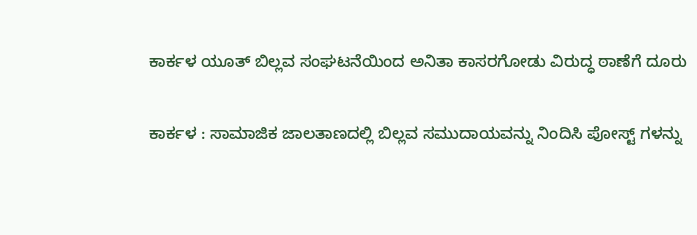ಕಾರ್ಕಳ ಯೂತ್ ಬಿಲ್ಲವ ಸಂಘಟನೆಯಿಂದ ಅನಿತಾ ಕಾಸರಗೋಡು ವಿರುದ್ಧ ಠಾಣೆಗೆ ದೂರು

ಕಾರ್ಕಳ : ಸಾಮಾಜಿಕ ಜಾಲತಾಣದಲ್ಲಿ ಬಿಲ್ಲವ ಸಮುದಾಯವನ್ನು ನಿಂದಿಸಿ ಪೋಸ್ಟ್ ಗಳನ್ನು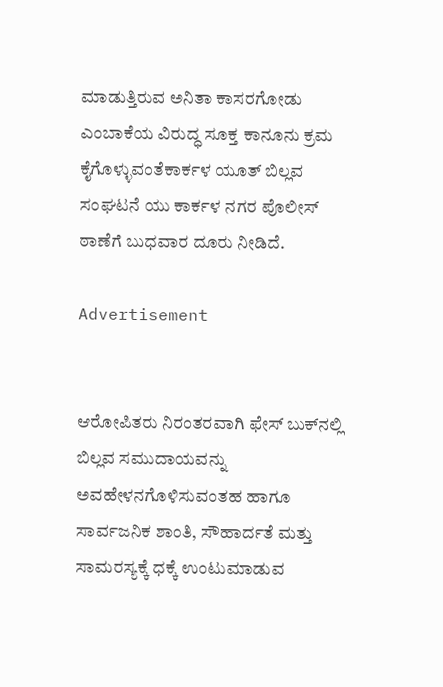ಮಾಡುತ್ತಿರುವ ಅನಿತಾ ಕಾಸರಗೋಡು ಎಂಬಾಕೆಯ ವಿರುದ್ಧ ಸೂಕ್ತ ಕಾನೂನು ಕ್ರಮ ಕೈಗೊಳ್ಳುವಂತೆಕಾರ್ಕಳ ಯೂತ್ ಬಿಲ್ಲವ ಸಂಘಟನೆ ಯು ಕಾರ್ಕಳ ನಗರ ಪೊಲೀಸ್ ಠಾಣೆಗೆ ಬುಧವಾರ ದೂರು ನೀಡಿದೆ.

Advertisement


ಆರೋಪಿತರು ನಿರಂತರವಾಗಿ ಫೇಸ್ ಬುಕ್‌ನಲ್ಲಿ ಬಿಲ್ಲವ ಸಮುದಾಯವನ್ನು ಅವಹೇಳನಗೊಳಿಸುವಂತಹ ಹಾಗೂ ಸಾರ್ವಜನಿಕ ಶಾಂತಿ, ಸೌಹಾರ್ದತೆ ಮತ್ತು ಸಾಮರಸ್ಯಕ್ಕೆ ಧಕ್ಕೆ ಉಂಟುಮಾಡುವ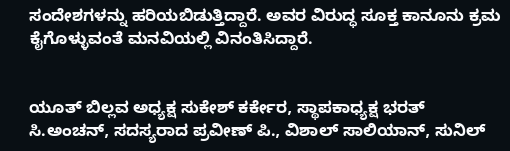ಸಂದೇಶಗಳನ್ನು ಹರಿಯಬಿಡುತ್ತಿದ್ದಾರೆ. ಅವರ ವಿರುದ್ಧ ಸೂಕ್ತ ಕಾನೂನು ಕ್ರಮ ಕೈಗೊಳ್ಳುವಂತೆ ಮನವಿಯಲ್ಲಿ ವಿನಂತಿಸಿದ್ದಾರೆ.


ಯೂತ್ ಬಿಲ್ಲವ ಅಧ್ಯಕ್ಷ ಸುಕೇಶ್ ಕರ್ಕೇರ, ಸ್ಥಾಪಕಾಧ್ಯಕ್ಷ ಭರತ್ ಸಿ.ಅಂಚನ್, ಸದಸ್ಯರಾದ ಪ್ರವೀಣ್ ಪಿ., ವಿಶಾಲ್ ಸಾಲಿಯಾನ್, ಸುನಿಲ್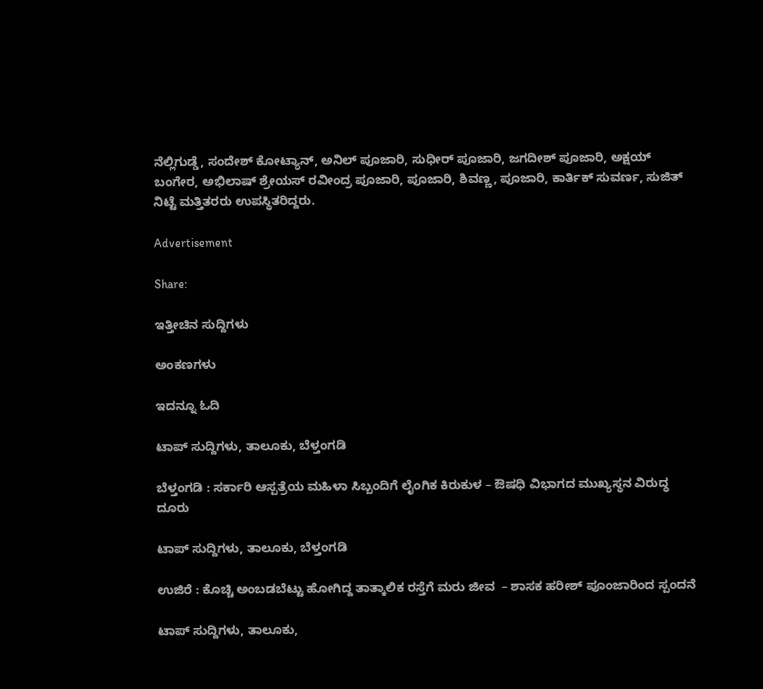ನೆಲ್ಲಿಗುಡ್ಡೆ, ಸಂದೇಶ್ ಕೋಟ್ಯಾನ್, ಅನಿಲ್ ಪೂಜಾರಿ, ಸುಧೀರ್ ಪೂಜಾರಿ, ಜಗದೀಶ್ ಪೂಜಾರಿ, ಅಕ್ಷಯ್ ಬಂಗೇರ, ಅಭಿಲಾಷ್ ಶ್ರೇಯಸ್ ರವೀಂದ್ರ ಪೂಜಾರಿ, ಪೂಜಾರಿ, ಶಿವಣ್ಣ, ಪೂಜಾರಿ, ಕಾರ್ತಿಕ್ ಸುವರ್ಣ, ಸುಜಿತ್ ನಿಟ್ಟೆ ಮತ್ತಿತರರು ಉಪಸ್ಥಿತರಿದ್ದರು.

Advertisement

Share:

ಇತ್ತೀಚಿನ ಸುದ್ದಿಗಳು

ಅಂಕಣಗಳು

ಇದನ್ನೂ ಓದಿ

ಟಾಪ್ ಸುದ್ದಿಗಳು, ತಾಲೂಕು, ಬೆಳ್ತಂಗಡಿ

ಬೆಳ್ತಂಗಡಿ : ಸರ್ಕಾರಿ ಆಸ್ಪತ್ರೆಯ ಮಹಿಳಾ ಸಿಬ್ಬಂದಿಗೆ ಲೈಂಗಿಕ ಕಿರುಕುಳ – ಔಷಧಿ ವಿಭಾಗದ ಮುಖ್ಯಸ್ಥನ ವಿರುದ್ಧ ದೂರು

ಟಾಪ್ ಸುದ್ದಿಗಳು, ತಾಲೂಕು, ಬೆಳ್ತಂಗಡಿ

ಉಜಿರೆ : ಕೊಚ್ಚಿ ಅಂಬಡಬೆಟ್ಟು ಹೋಗಿದ್ದ ತಾತ್ಕಾಲಿಕ ರಸ್ತೆಗೆ ಮರು ಜೀವ  – ಶಾಸಕ ಹರೀಶ್ ಪೂಂಜಾರಿಂದ ಸ್ಪಂದನೆ

ಟಾಪ್ ಸುದ್ದಿಗಳು, ತಾಲೂಕು,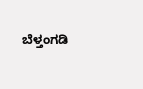ಬೆಳ್ತಂಗಡಿ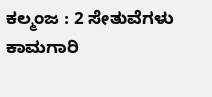ಕಲ್ಮಂಜ : 2 ಸೇತುವೆಗಳು ಕಾಮಗಾರಿ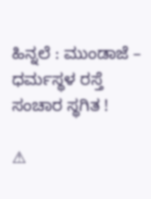ಹಿನ್ನಲೆ : ಮುಂಡಾಜೆ – ಧರ್ಮಸ್ಥಳ ರಸ್ತೆ ಸಂಚಾರ ಸ್ಥಗಿತ !

⚠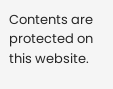Contents are protected on this website.